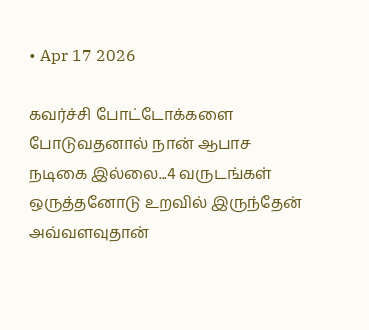• Apr 17 2026

கவர்ச்சி போட்டோக்களை போடுவதனால் நான் ஆபாச நடிகை இல்லை...4 வருடங்கள் ஒருத்தனோடு உறவில் இருந்தேன் அவ்வளவுதான்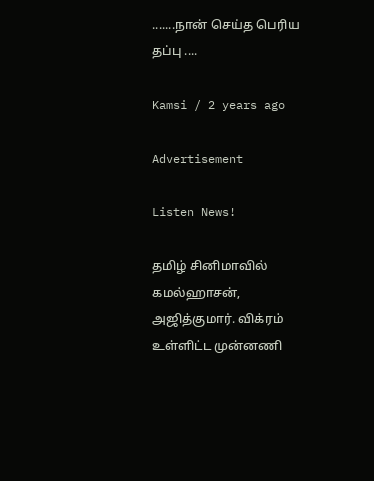.......நான் செய்த பெரிய தப்பு ....

Kamsi / 2 years ago

Advertisement

Listen News!

தமிழ் சினிமாவில் கமல்ஹாசன், அஜித்குமார். விக்ரம் உள்ளிட்ட முன்னணி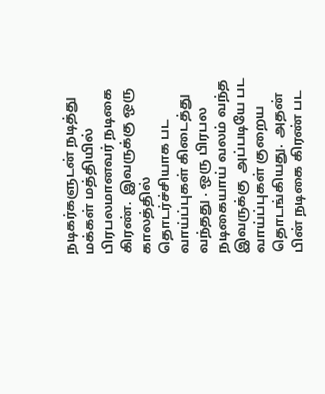நடிகர்களுடன் நடித்து மக்கள் மத்தியில் பிரபலமானவர் நடிகை கிரண்.  இவருக்கு ஒரு காலத்தில் தொடர்ச்சியாக பட வாய்ப்புகள் கிடைத்து வந்தது . ஒரு பிரபல நடிகையாய் வலம் வந்த இவருக்கு  அப்படியே பட வாய்ப்புகள் குறைய தொடங்கியது.  அதன் பின் நடிகை கிரண் பட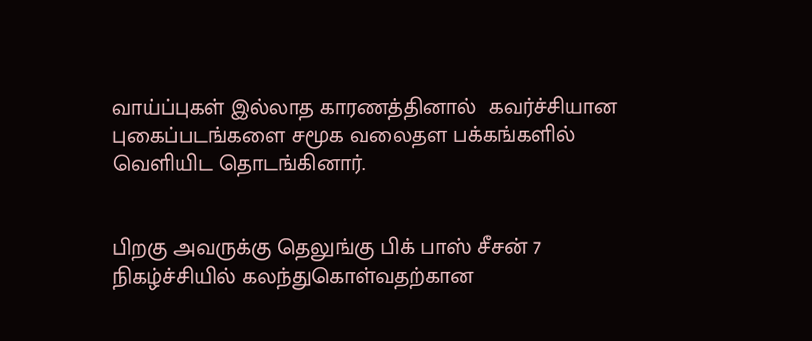வாய்ப்புகள் இல்லாத காரணத்தினால்  கவர்ச்சியான புகைப்படங்களை சமூக வலைதள பக்கங்களில் வெளியிட தொடங்கினார்.


பிறகு அவருக்கு தெலுங்கு பிக் பாஸ் சீசன் 7 நிகழ்ச்சியில் கலந்துகொள்வதற்கான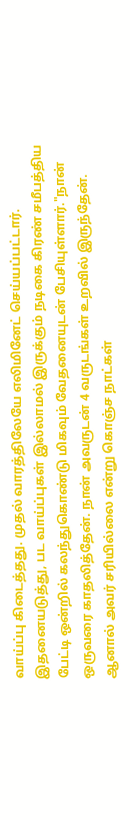வாய்ப்பு கிடைத்தது. முதல் வாரத்திலேயே எலிமினேட் செய்யப்பட்டார். இதனையடுத்து, பட வாய்ப்புகள் இல்லாமல் இருக்கும் நடிகை கிரண் சமீபத்திய பேட்டி ஒன்றில் கலந்துகொண்டு மிகவும் வேதனையுடன் பேசியுள்ளார்."நான் ஒருவரை காதலித்தேன். நான் அவருடன் 4 வருடங்கள் உறவில் இருந்தேன். ஆனால் அவர் சரியில்லை என்று கொஞ்ச நாட்கள்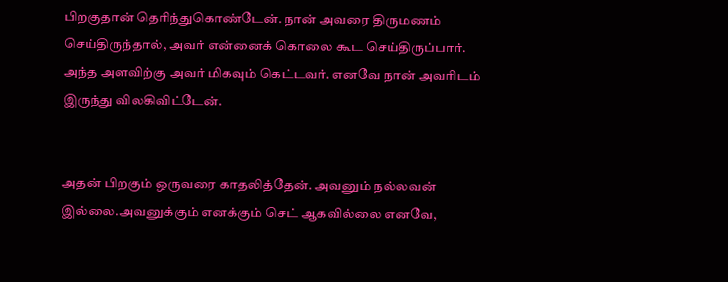பிறகுதான் தெரிந்துகொண்டேன். நான் அவரை திருமணம் செய்திருந்தால், அவர் என்னைக் கொலை கூட செய்திருப்பார். அந்த அளவிற்கு அவர் மிகவும் கெட்டவர். எனவே நான் அவரிடம் இருந்து விலகிவிட்டேன்.


அதன் பிறகும் ஒருவரை காதலித்தேன். அவனும் நல்லவன் இல்லை.அவனுக்கும் எனக்கும் செட் ஆகவில்லை எனவே,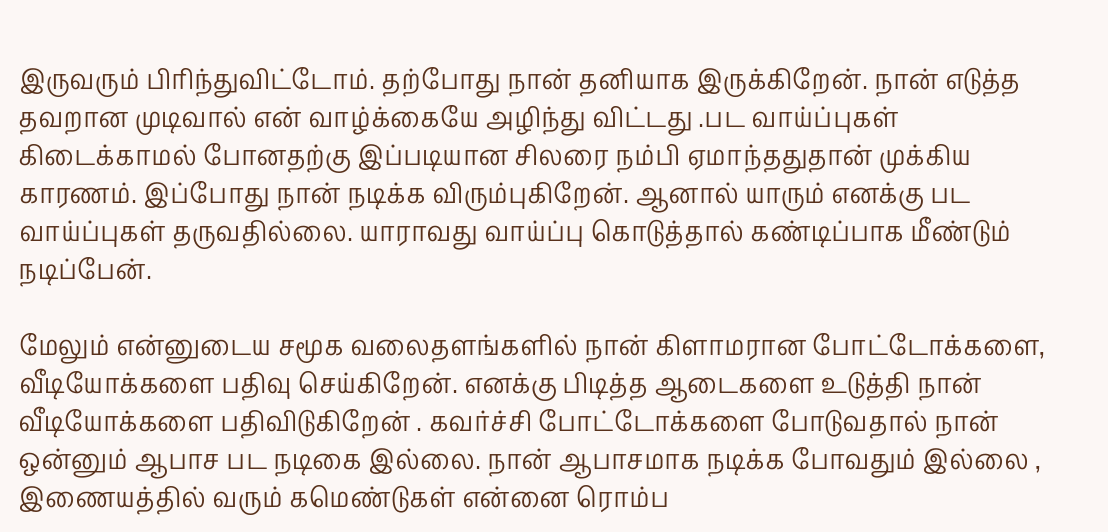இருவரும் பிரிந்துவிட்டோம். தற்போது நான் தனியாக இருக்கிறேன். நான் எடுத்த தவறான முடிவால் என் வாழ்க்கையே அழிந்து விட்டது .பட வாய்ப்புகள் கிடைக்காமல் போனதற்கு இப்படியான சிலரை நம்பி ஏமாந்ததுதான் முக்கிய  காரணம். இப்போது நான் நடிக்க விரும்புகிறேன். ஆனால் யாரும் எனக்கு பட வாய்ப்புகள் தருவதில்லை. யாராவது வாய்ப்பு கொடுத்தால் கண்டிப்பாக மீண்டும் நடிப்பேன்.

மேலும் என்னுடைய சமூக வலைதளங்களில் நான் கிளாமரான போட்டோக்களை, வீடியோக்களை பதிவு செய்கிறேன். எனக்கு பிடித்த ஆடைகளை உடுத்தி நான் வீடியோக்களை பதிவிடுகிறேன் . கவர்ச்சி போட்டோக்களை போடுவதால் நான் ஒன்னும் ஆபாச பட நடிகை இல்லை. நான் ஆபாசமாக நடிக்க போவதும் இல்லை , இணையத்தில் வரும் கமெண்டுகள் என்னை ரொம்ப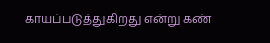காயப்படுத்துகிறது என்று கண்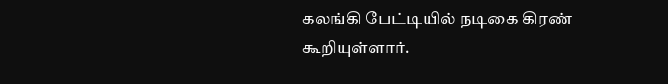கலங்கி பேட்டியில் நடிகை கிரண் கூறியுள்ளார்.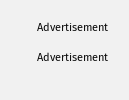Advertisement

Advertisement